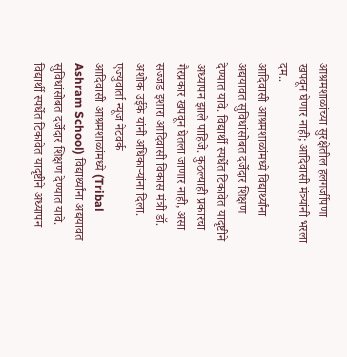आश्रमशाळांच्या सुरक्षेतील हलगर्जीपणा खपवून घेणार नाही; आदिवासी मंत्र्यांनी भरला दम..
आदिवासी आश्रमशाळांमध्ये विद्यार्थ्यांना अद्ययावत सुविधांसोबत दर्जेदार शिक्षण देण्यात यावे. विद्यार्थी स्पर्धेत टिकावेत यादृष्टीने अध्यापन झाले पाहिजे. कुठल्याही प्रकारचा गैरप्रकार खपवून घेतला जाणार नाही, असा सज्जड इशारा आदिवासी विकास मंत्री डॉ. अशोक उईके यांनी अधिकाऱ्यांना दिला.
एज्युवार्ता न्यूज नेटवर्क
आदिवासी आश्रमशाळांमध्ये (Tribal Ashram School) विद्यार्थ्यांना अद्ययावत सुविधांसोबत दर्जेदार शिक्षण देण्यात यावे. विद्यार्थी स्पर्धेत टिकावेत यादृष्टीने अध्यापन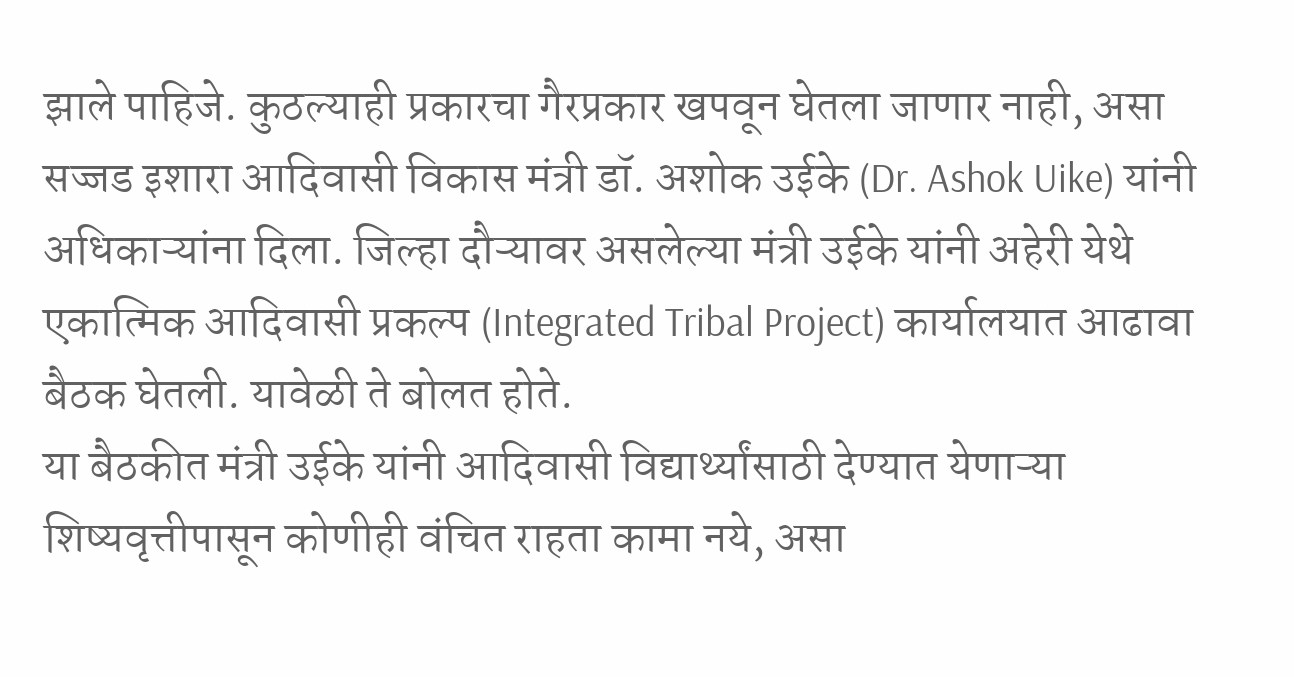झाले पाहिजे. कुठल्याही प्रकारचा गैरप्रकार खपवून घेतला जाणार नाही, असा सज्जड इशारा आदिवासी विकास मंत्री डॉ. अशोक उईके (Dr. Ashok Uike) यांनी अधिकाऱ्यांना दिला. जिल्हा दौऱ्यावर असलेल्या मंत्री उईके यांनी अहेरी येथे एकात्मिक आदिवासी प्रकल्प (Integrated Tribal Project) कार्यालयात आढावा बैठक घेतली. यावेळी ते बोलत होते.
या बैठकीत मंत्री उईके यांनी आदिवासी विद्यार्थ्यांसाठी देण्यात येणाऱ्या शिष्यवृत्तीपासून कोणीही वंचित राहता कामा नये, असा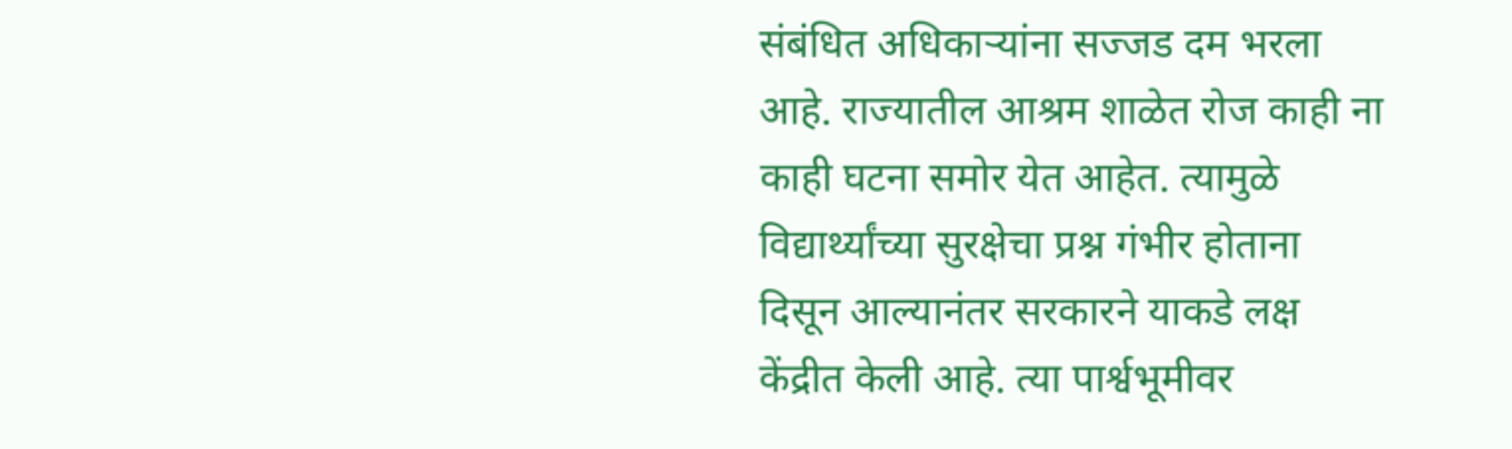संबंधित अधिकाऱ्यांना सज्जड दम भरला आहे. राज्यातील आश्रम शाळेत रोज काही ना काही घटना समोर येत आहेत. त्यामुळे विद्यार्थ्यांच्या सुरक्षेचा प्रश्न गंभीर होताना दिसून आल्यानंतर सरकारने याकडे लक्ष केंद्रीत केली आहे. त्या पार्श्वभूमीवर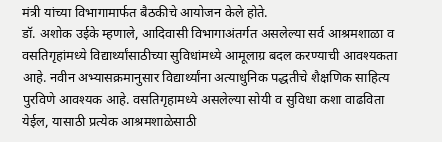मंत्री यांच्या विभागामार्फत बैठकीचे आयोजन केले होते.
डॉ. अशोक उईके म्हणाले, आदिवासी विभागाअंतर्गत असलेल्या सर्व आश्रमशाळा व वसतिगृहांमध्ये विद्यार्थ्यांसाठीच्या सुविधांमध्ये आमूलाग्र बदल करण्याची आवश्यकता आहे. नवीन अभ्यासक्रमानुसार विद्यार्थ्यांना अत्याधुनिक पद्धतीचे शैक्षणिक साहित्य पुरविणे आवश्यक आहे. वसतिगृहामध्ये असलेल्या सोयी व सुविधा कशा वाढविता येईल, यासाठी प्रत्येक आश्रमशाळेसाठी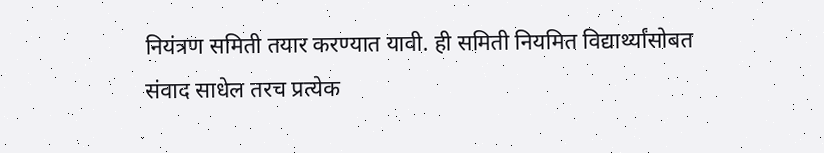नियंत्रण समिती तयार करण्यात यावी. ही समिती नियमित विद्यार्थ्यांसोबत संवाद साधेल तरच प्रत्येक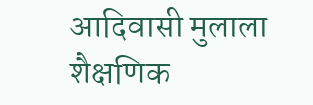आदिवासी मुलाला शैक्षणिक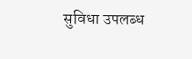सुविधा उपलब्ध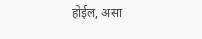होईल, असा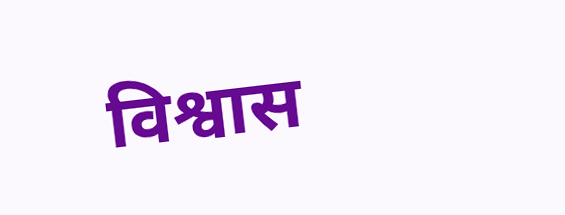विश्वास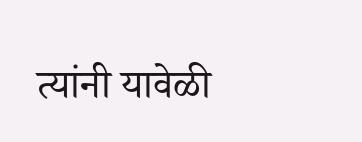त्यांनी यावेळी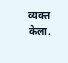व्यक्त केला.